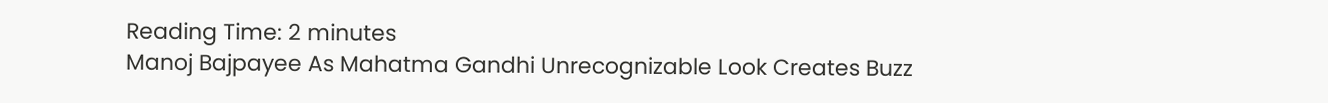Reading Time: 2 minutes
Manoj Bajpayee As Mahatma Gandhi Unrecognizable Look Creates Buzz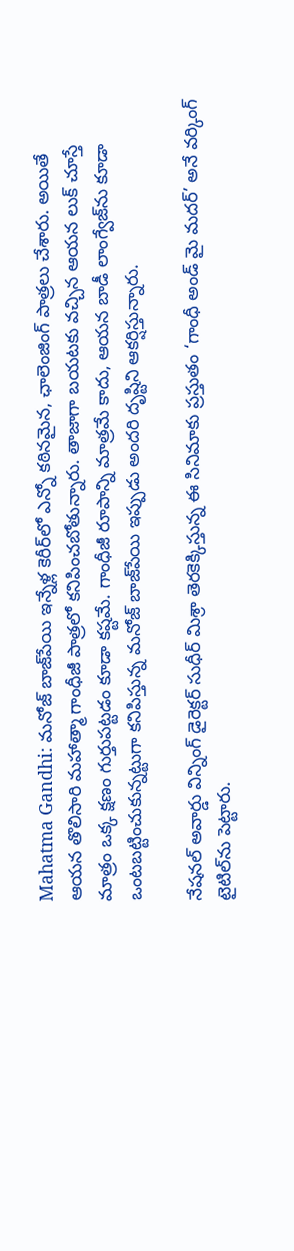Mahatma Gandhi: మనోజ్ బాజ్‌పేయి ఇన్నేళ్ల కెరీర్‌లో ఎన్నో కఠినమైన, ఛాలెంజింగ్ పాత్రలు చేశారు. అయితే ఆయన తొలిసారి మహాత్మా గాంధీజీ పాత్రలో కనిపించబోతున్నారు. తాజాగా బయటకు వచ్చిన ఆయన లుక్ చూస్తే మాత్రం ఒక్క క్షణం గుర్తుపట్టడం కూడా కష్టమే. గాంధీజీ రూపాన్ని మాత్రమే కాదు, ఆయన బాడీ లాంగ్వేజ్‌ను కూడా ఒంటబట్టించుకున్నట్టుగా కనిపిస్తున్న మనోజ్ బాజ్‌పేయి ఇప్పుడు అందరి దృష్టిని ఆకర్షిస్తున్నారు.

నేషనల్ అవార్డు విన్నింగ్ డైరెక్టర్ సుధీర్ మిశ్రా తెరకెక్కిస్తున్న ఈ సినిమాకు ప్రస్తుతం ‘గాంధీ అండ్ మై మదర్’ అనే వర్కింగ్ టైటిల్‌ను పెట్టారు.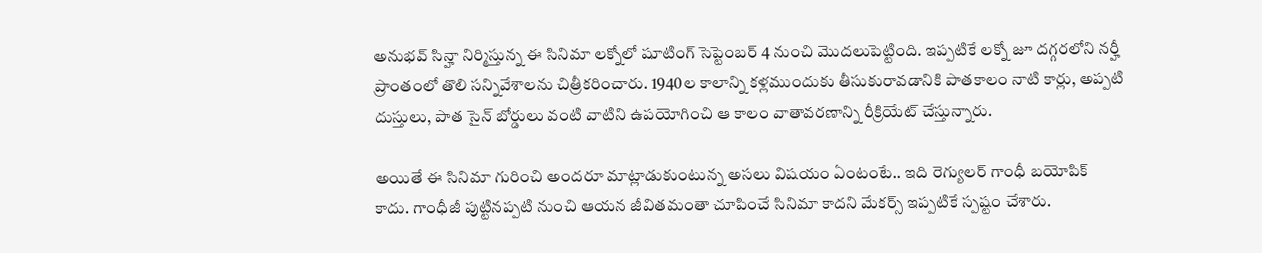అనుభవ్ సిన్హా నిర్మిస్తున్న ఈ సినిమా లక్నోలో షూటింగ్ సెప్టెంబర్ 4 నుంచి మొదలుపెట్టింది. ఇప్పటికే లక్నో జూ దగ్గరలోని నర్హీ ప్రాంతంలో తొలి సన్నివేశాలను చిత్రీకరించారు. 1940ల కాలాన్ని కళ్లముందుకు తీసుకురావడానికి పాతకాలం నాటి కార్లు, అప్పటి దుస్తులు, పాత సైన్ బోర్డులు వంటి వాటిని ఉపయోగించి ఆ కాలం వాతావరణాన్ని రీక్రియేట్ చేస్తున్నారు.

అయితే ఈ సినిమా గురించి అందరూ మాట్లాడుకుంటున్న అసలు విషయం ఏంటంటే.. ఇది రెగ్యులర్ గాంధీ బయోపిక్ కాదు. గాంధీజీ పుట్టినప్పటి నుంచి ఆయన జీవితమంతా చూపించే సినిమా కాదని మేకర్స్ ఇప్పటికే స్పష్టం చేశారు.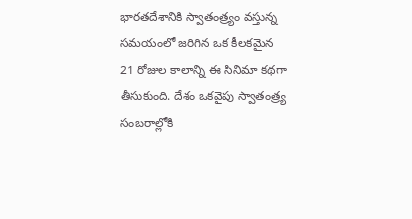భారతదేశానికి స్వాతంత్ర్యం వస్తున్న సమయంలో జరిగిన ఒక కీలకమైన 21 రోజుల కాలాన్ని ఈ సినిమా కథగా తీసుకుంది. దేశం ఒకవైపు స్వాతంత్ర్య సంబరాల్లోకి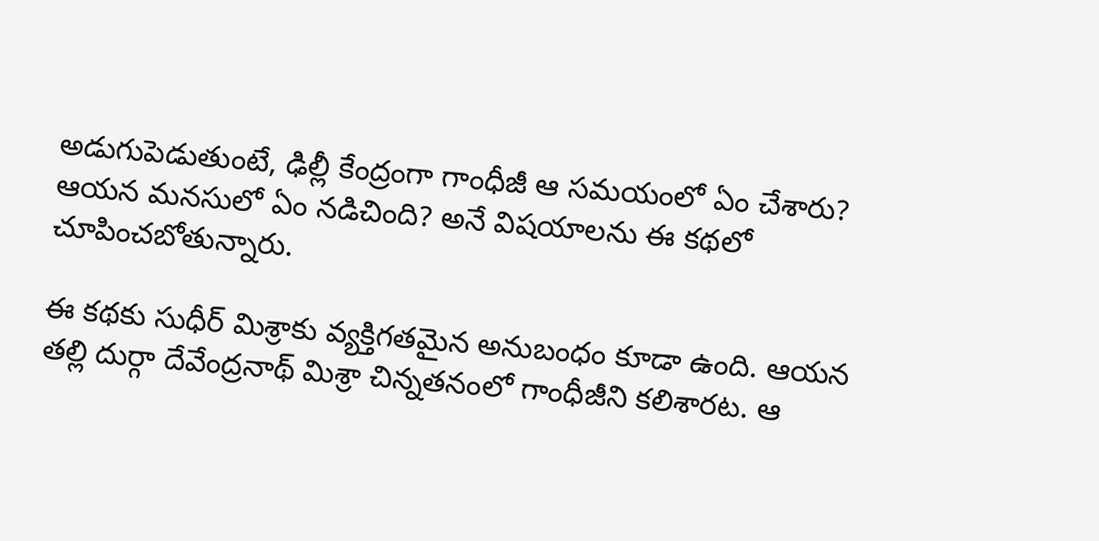అడుగుపెడుతుంటే, ఢిల్లీ కేంద్రంగా గాంధీజీ ఆ సమయంలో ఏం చేశారు? ఆయన మనసులో ఏం నడిచింది? అనే విషయాలను ఈ కథలో చూపించబోతున్నారు.

ఈ కథకు సుధీర్ మిశ్రాకు వ్యక్తిగతమైన అనుబంధం కూడా ఉంది. ఆయన తల్లి దుర్గా దేవేంద్రనాథ్ మిశ్రా చిన్నతనంలో గాంధీజీని కలిశారట. ఆ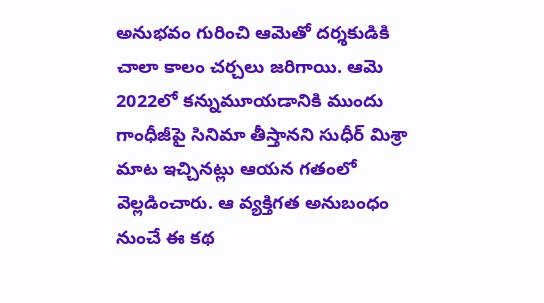అనుభవం గురించి ఆమెతో దర్శకుడికి చాలా కాలం చర్చలు జరిగాయి. ఆమె 2022లో కన్నుమూయడానికి ముందు గాంధీజీపై సినిమా తీస్తానని సుధీర్ మిశ్రా మాట ఇచ్చినట్లు ఆయన గతంలో వెల్లడించారు. ఆ వ్యక్తిగత అనుబంధం నుంచే ఈ కథ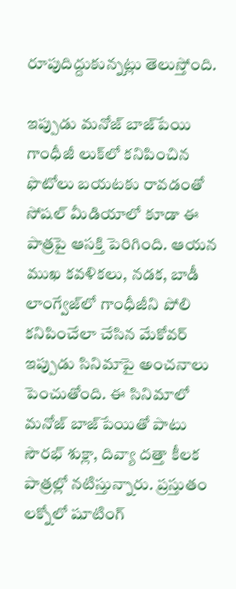రూపుదిద్దుకున్నట్లు తెలుస్తోంది.

ఇప్పుడు మనోజ్ బాజ్‌పేయి గాంధీజీ లుక్‌లో కనిపించిన ఫొటోలు బయటకు రావడంతో సోషల్ మీడియాలో కూడా ఈ పాత్రపై ఆసక్తి పెరిగింది. ఆయన ముఖ కవళికలు, నడక, బాడీ లాంగ్వేజ్‌లో గాంధీజీని పోలి కనిపించేలా చేసిన మేకోవర్ ఇప్పుడు సినిమాపై అంచనాలు పెంచుతోంది. ఈ సినిమాలో మనోజ్ బాజ్‌పేయితో పాటు సౌరభ్ శుక్లా, దివ్యా దత్తా కీలక పాత్రల్లో నటిస్తున్నారు. ప్రస్తుతం లక్నోలో షూటింగ్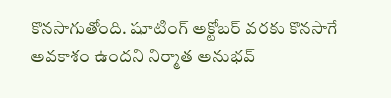కొనసాగుతోంది. షూటింగ్ అక్టోబర్ వరకు కొనసాగే అవకాశం ఉందని నిర్మాత అనుభవ్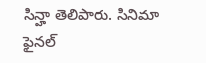సిన్హా తెలిపారు. సినిమా ఫైనల్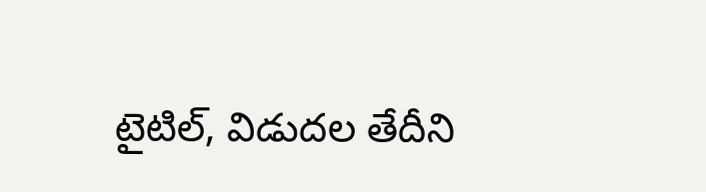టైటిల్, విడుదల తేదీని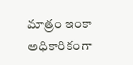మాత్రం ఇంకా అధికారికంగా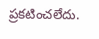ప్రకటించలేదు.